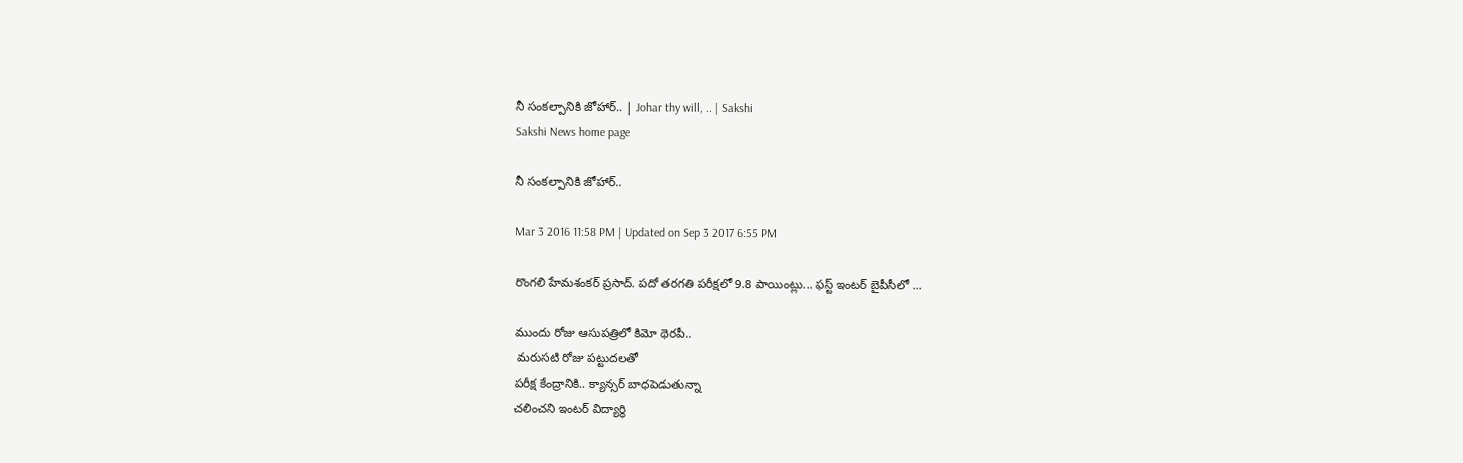నీ సంకల్పానికి జోహార్.. | Johar thy will, .. | Sakshi
Sakshi News home page

నీ సంకల్పానికి జోహార్..

Mar 3 2016 11:58 PM | Updated on Sep 3 2017 6:55 PM

రొంగలి హేమశంకర్ ప్రసాద్. పదో తరగతి పరీక్షలో 9.8 పాయింట్లు... ఫస్ట్ ఇంటర్ బైపీసీలో ...

ముందు రోజు ఆసుపత్రిలో కిమో థెరపీ..
 మరుసటి రోజు పట్టుదలతో
పరీక్ష కేంద్రానికి.. క్యాన్సర్ బాధపెడుతున్నా
చలించని ఇంటర్ విద్యార్థి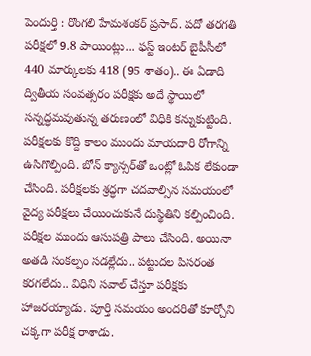పెందుర్తి : రొంగలి హేమశంకర్ ప్రసాద్. పదో తరగతి పరీక్షలో 9.8 పాయింట్లు... ఫస్ట్ ఇంటర్ బైపీసీలో 440 మార్కులకు 418 (95 శాతం).. ఈ ఏడాది ద్వితీయ సంవత్సరం పరీక్షకు అదే స్థాయిలో సన్నద్ధమవుతున్న తరుణంలో విధికి కన్నుకుట్టింది. పరీక్షలకు కొద్ది కాలం ముందు మాయదారి రోగాన్ని ఉసిగొల్పింది. బోన్ క్యాన్సర్‌తో ఒంట్లో ఓపిక లేకుండా చేసింది. పరీక్షలకు శ్రద్ధగా చదవాల్సిన సమయంలో వైద్య పరీక్షలు చేయించుకునే దుస్థితిని కల్పించింది. పరీక్షల ముందు ఆసుపత్రి పాలు చేసింది. అయినా అతడి సంకల్పం సడల్లేదు.. పట్టుదల పిసరంత కరగలేదు.. విధిని సవాల్ చేస్తూ పరీక్షకు హాజరయ్యాడు. పూర్తి సమయం అందరితో కూర్చోని చక్కగా పరీక్ష రాశాడు.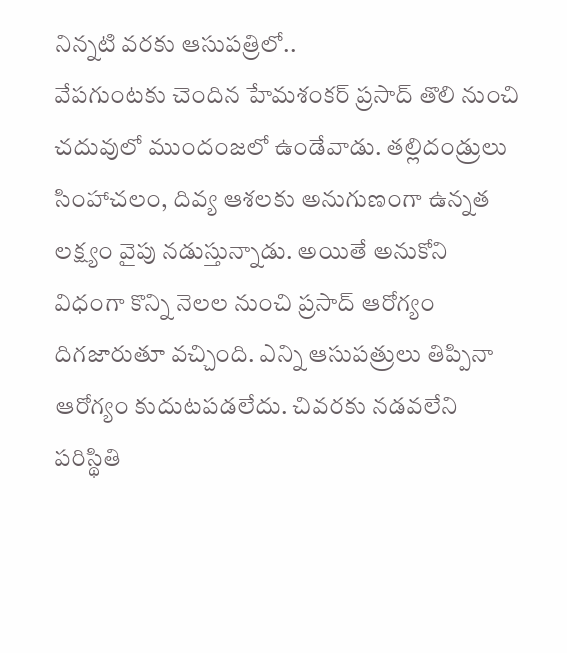నిన్నటి వరకు ఆసుపత్రిలో..
వేపగుంటకు చెందిన హేమశంకర్ ప్రసాద్ తొలి నుంచి చదువులో ముందంజలో ఉండేవాడు. తల్లిదండ్రులు సింహాచలం, దివ్య ఆశలకు అనుగుణంగా ఉన్నత లక్ష్యం వైపు నడుస్తున్నాడు. అయితే అనుకోని విధంగా కొన్ని నెలల నుంచి ప్రసాద్ ఆరోగ్యం దిగజారుతూ వచ్చింది. ఎన్ని ఆసుపత్రులు తిప్పినా ఆరోగ్యం కుదుటపడలేదు. చివరకు నడవలేని పరిస్థితి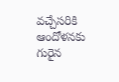వచ్చేసరికి ఆందోళనకు గురైన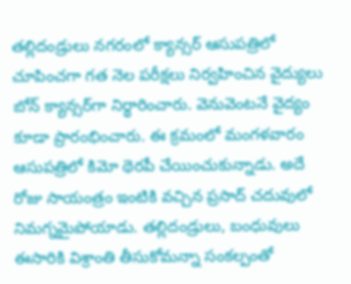తల్లిదండ్రులు నగరంలో క్యాన్సర్ ఆసుపత్రిలో చూపించగా గత నెల పరీక్షలు నిర్వహించిన వైద్యులు బోన్ క్యాన్సర్‌గా నిర్థారించారు. వెనువెంటనే వైద్యం కూడా ప్రారంభించారు. ఈ క్రమంలో మంగళవారం ఆసుపత్రిలో కిమో థెరపీ చేయించుకున్నాడు. అదే రోజు సాయంత్రం ఇంటికి వచ్చిన ప్రసాద్ చదువులో నిమగ్నమైపోయాడు. తల్లిదండ్రులు, బంధువులు ఈసారికి విశ్రాంతి తీసుకోమన్నా సంకల్పంతో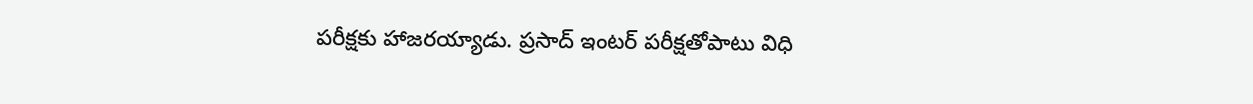పరీక్షకు హాజరయ్యాడు. ప్రసాద్ ఇంటర్ పరీక్షతోపాటు విధి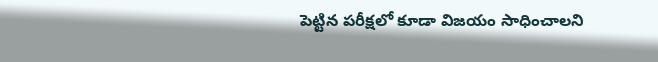పెట్టిన పరీక్షలో కూడా విజయం సాధించాలని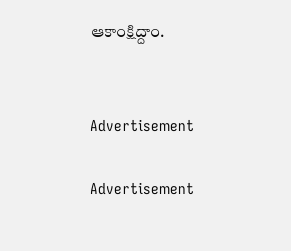ఆకాంక్షిద్దాం.


Advertisement

Advertisement